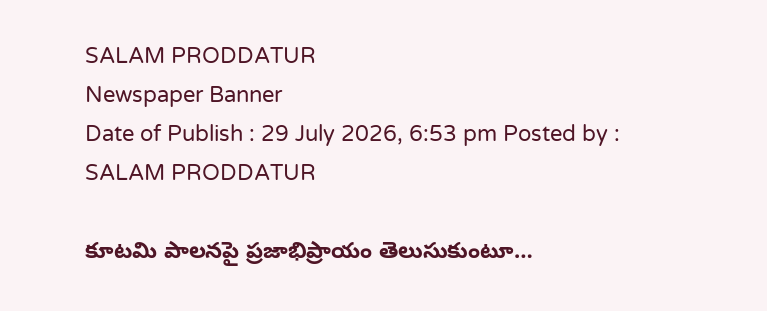SALAM PRODDATUR
Newspaper Banner
Date of Publish : 29 July 2026, 6:53 pm Posted by : SALAM PRODDATUR

కూటమి పాలనపై ప్రజాభిప్రాయం తెలుసుకుంటూ…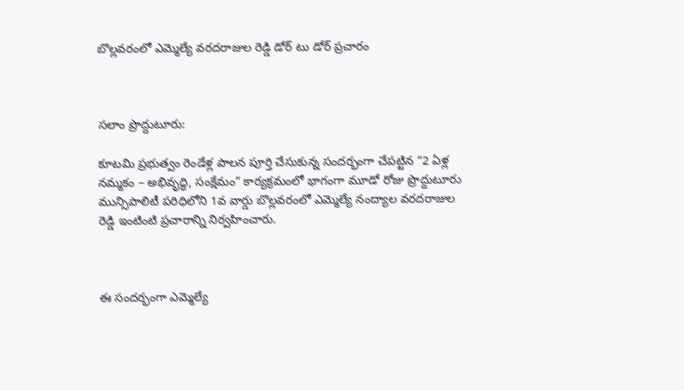బొల్లవరంలో ఎమ్మెల్యే వరదరాజుల రెడ్డి డోర్ టు డోర్ ప్రచారం



సలాం ప్రొద్దుటూరు:

కూటమి ప్రభుత్వం రెండేళ్ల పాలన పూర్తి చేసుకున్న సందర్భంగా చేపట్టిన “2 ఏళ్ల నమ్మకం – అభివృద్ధి, సంక్షేమం” కార్యక్రమంలో భాగంగా మూడో రోజు ప్రొద్దుటూరు మున్సిపాలిటీ పరిధిలోని 1వ వార్డు బొల్లవరంలో ఎమ్మెల్యే నంద్యాల వరదరాజుల రెడ్డి ఇంటింటి ప్రచారాన్ని నిర్వహించారు.



ఈ సందర్భంగా ఎమ్మెల్యే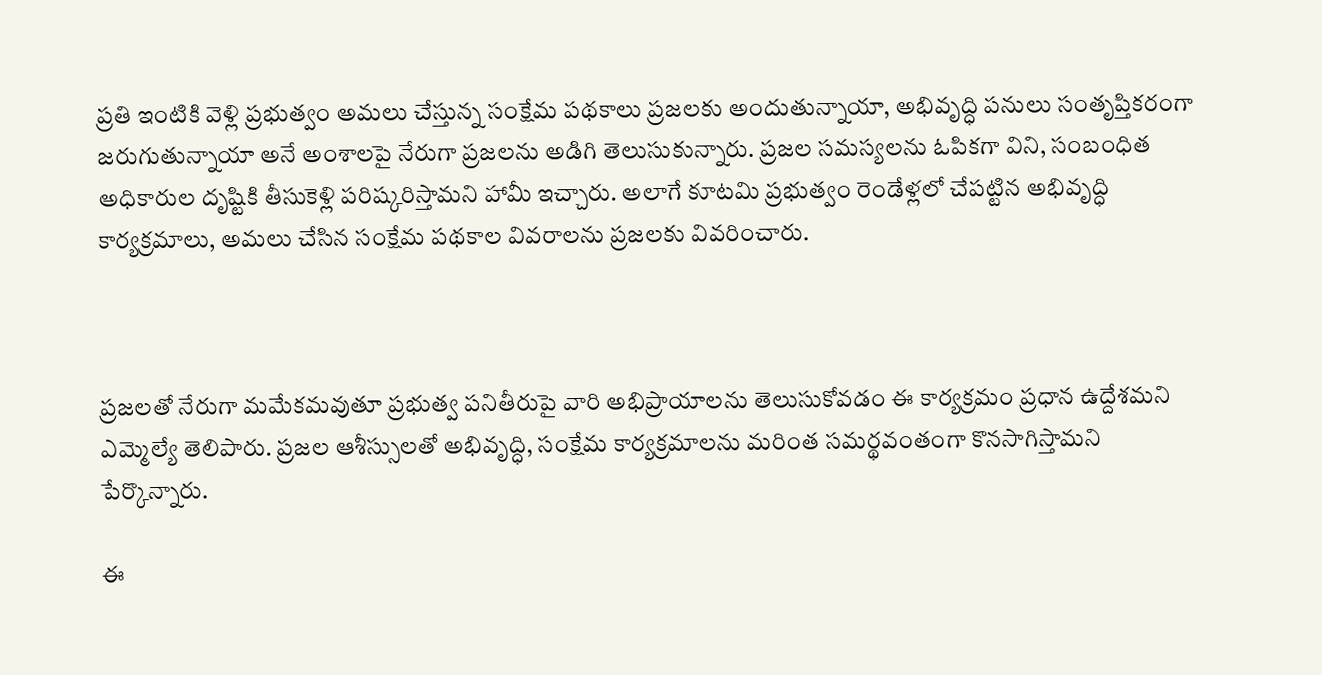ప్రతి ఇంటికి వెళ్లి ప్రభుత్వం అమలు చేస్తున్న సంక్షేమ పథకాలు ప్రజలకు అందుతున్నాయా, అభివృద్ధి పనులు సంతృప్తికరంగా జరుగుతున్నాయా అనే అంశాలపై నేరుగా ప్రజలను అడిగి తెలుసుకున్నారు. ప్రజల సమస్యలను ఓపికగా విని, సంబంధిత అధికారుల దృష్టికి తీసుకెళ్లి పరిష్కరిస్తామని హామీ ఇచ్చారు. అలాగే కూటమి ప్రభుత్వం రెండేళ్లలో చేపట్టిన అభివృద్ధి కార్యక్రమాలు, అమలు చేసిన సంక్షేమ పథకాల వివరాలను ప్రజలకు వివరించారు.



ప్రజలతో నేరుగా మమేకమవుతూ ప్రభుత్వ పనితీరుపై వారి అభిప్రాయాలను తెలుసుకోవడం ఈ కార్యక్రమం ప్రధాన ఉద్దేశమని ఎమ్మెల్యే తెలిపారు. ప్రజల ఆశీస్సులతో అభివృద్ధి, సంక్షేమ కార్యక్రమాలను మరింత సమర్థవంతంగా కొనసాగిస్తామని పేర్కొన్నారు.

ఈ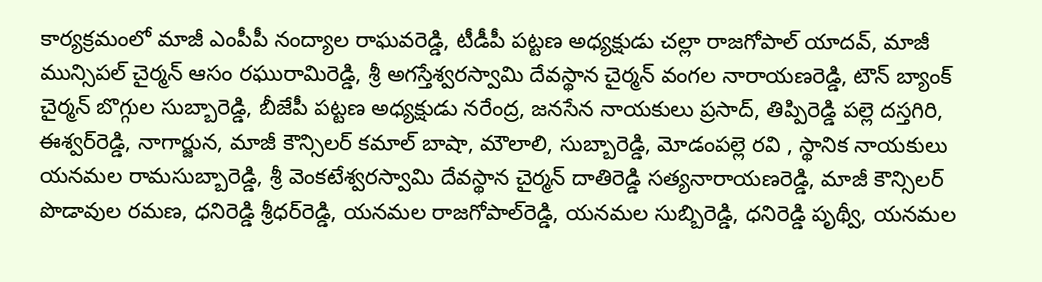కార్యక్రమంలో మాజీ ఎంపీపీ నంద్యాల రాఘవరెడ్డి, టీడీపీ పట్టణ అధ్యక్షుడు చల్లా రాజగోపాల్ యాదవ్, మాజీ మున్సిపల్ చైర్మన్ ఆసం రఘురామిరెడ్డి, శ్రీ అగస్తేశ్వరస్వామి దేవస్థాన చైర్మన్ వంగల నారాయణరెడ్డి, టౌన్ బ్యాంక్ చైర్మన్ బొగ్గుల సుబ్బారెడ్డి, బీజేపీ పట్టణ అధ్యక్షుడు నరేంద్ర, జనసేన నాయకులు ప్రసాద్, తిప్పిరెడ్డి పల్లె దస్తగిరి, ఈశ్వర్‌రెడ్డి, నాగార్జున, మాజీ కౌన్సిలర్ కమాల్ బాషా, మౌలాలి, సుబ్బారెడ్డి, మోడంపల్లె రవి , స్థానిక నాయకులు యనమల రామసుబ్బారెడ్డి, శ్రీ వెంకటేశ్వరస్వామి దేవస్థాన చైర్మన్ దాతిరెడ్డి సత్యనారాయణరెడ్డి, మాజీ కౌన్సిలర్ పొడావుల రమణ, ధనిరెడ్డి శ్రీధర్‌రెడ్డి, యనమల రాజగోపాల్‌రెడ్డి, యనమల సుబ్బిరెడ్డి, ధనిరెడ్డి పృథ్వీ, యనమల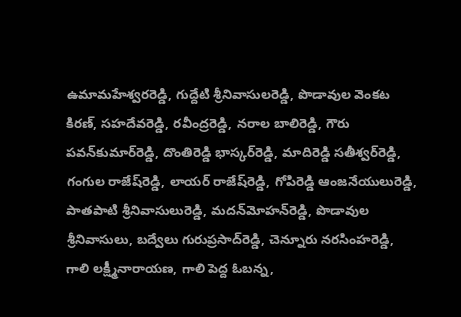ఉమామహేశ్వరరెడ్డి, గుద్దేటి శ్రీనివాసులరెడ్డి, పొడావుల వెంకట కిరణ్, సహదేవరెడ్డి, రవీంద్రరెడ్డి, నరాల బాలిరెడ్డి, గౌరు పవన్‌కుమార్‌రెడ్డి, దొంతిరెడ్డి భాస్కర్‌రెడ్డి, మాదిరెడ్డి సతీశ్వర్‌రెడ్డి, గంగుల రాజేష్‌రెడ్డి, లాయర్ రాజేష్‌రెడ్డి, గోపిరెడ్డి ఆంజనేయులురెడ్డి, పాతపాటి శ్రీనివాసులురెడ్డి, మదన్‌మోహన్‌రెడ్డి, పొడావుల శ్రీనివాసులు, బద్వేలు గురుప్రసాద్‌రెడ్డి, చెన్నూరు నరసింహరెడ్డి, గాలి లక్ష్మీనారాయణ, గాలి పెద్ద ఓబన్న,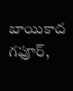బాయికాద గఫూర్,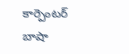కార్పెంటర్ బాషా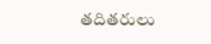తదితరులు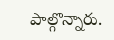పాల్గొన్నారు.